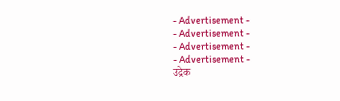- Advertisement -
- Advertisement -
- Advertisement -
- Advertisement -
उद्रेक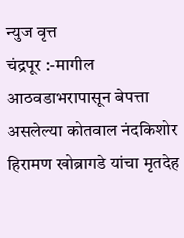न्युज वृत्त
चंद्रपूर :-मागील आठवडाभरापासून बेपत्ता असलेल्या कोतवाल नंदकिशोर हिरामण खोब्रागडे यांचा मृतदेह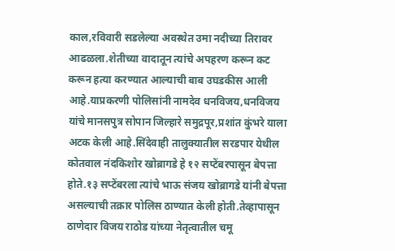काल,रविवारी सडलेल्या अवस्थेत उमा नदीच्या तिरावर आढळला.शेतीच्या वादातून त्यांचे अपहरण करून कट करून हत्या करण्यात आल्याची बाब उघडकीस आली आहे.याप्रकरणी पोलिसांनी नामदेव धनविजय,धनविजय यांचे मानसपुत्र सोपान जिल्हारे समुद्रपूर,प्रशांत कुंभरे याला अटक केली आहे.सिंदेवाही तालुक्यातील सरडपार येथील कोतवाल नंदकिशोर खोब्रागडे हे १२ सप्टेंबरपासून बेपत्ता होते.१३ सप्टेंबरला त्यांचे भाऊ संजय खोब्रागडे यांनी बेपत्ता असल्याची तक्रार पोलिस ठाण्यात केली होती.तेव्हापासून ठाणेदार विजय राठोड यांच्या नेतृत्वातील चमू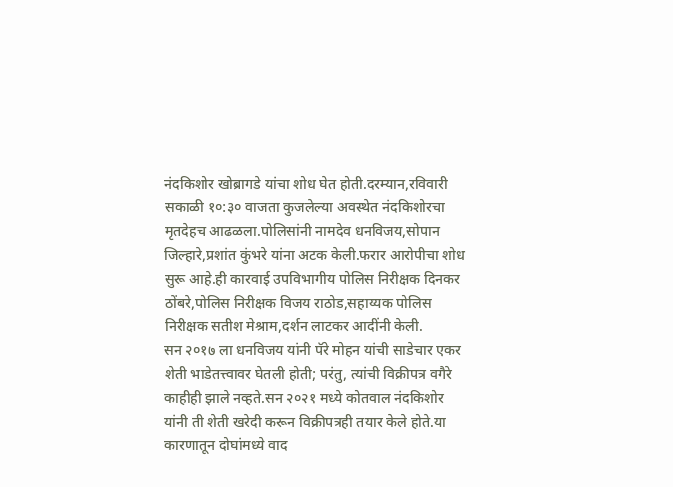नंदकिशोर खोब्रागडे यांचा शोध घेत होती.दरम्यान,रविवारी सकाळी १०:३० वाजता कुजलेल्या अवस्थेत नंदकिशोरचा मृतदेहच आढळला.पोलिसांनी नामदेव धनविजय,सोपान जिल्हारे,प्रशांत कुंभरे यांना अटक केली.फरार आरोपीचा शोध सुरू आहे.ही कारवाई उपविभागीय पोलिस निरीक्षक दिनकर ठोंबरे,पोलिस निरीक्षक विजय राठोड,सहाय्यक पोलिस निरीक्षक सतीश मेश्राम,दर्शन लाटकर आदींनी केली.
सन २०१७ ला धनविजय यांनी पॅरे मोहन यांची साडेचार एकर शेती भाडेतत्त्वावर घेतली होती; परंतु, त्यांची विक्रीपत्र वगैरे काहीही झाले नव्हते.सन २०२१ मध्ये कोतवाल नंदकिशोर यांनी ती शेती खरेदी करून विक्रीपत्रही तयार केले होते.या कारणातून दोघांमध्ये वाद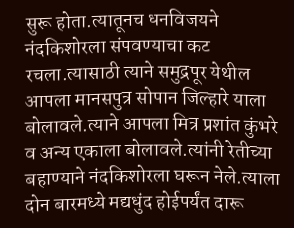सुरू होता.त्यातूनच धनविजयने नंदकिशोरला संपवण्याचा कट रचला.त्यासाठी त्याने समुद्रपूर येथील आपला मानसपुत्र सोपान जिल्हारे याला बोलावले.त्याने आपला मित्र प्रशांत कुंभरे व अन्य एकाला बोलावले.त्यांनी रेतीच्या बहाण्याने नंदकिशोरला घरून नेले.त्याला दोन बारमध्ये मद्यधुंद होईपर्यंत दारू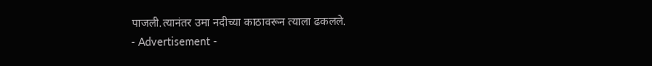पाजली.त्यानंतर उमा नदीच्या काठावरून त्याला ढकलले.
- Advertisement -